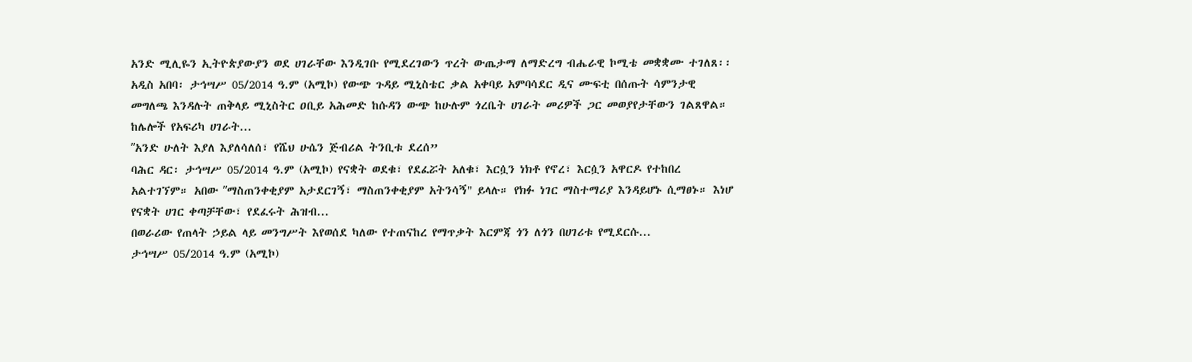አንድ ሚሊዬን ኢትዮጵያውያን ወደ ሀገራቸው እንዲገቡ የሚደረገውን ጥረት ውጤታማ ለማድረግ ብሔራዊ ኮሚቴ መቋቋሙ ተገለጸ፡፡
አዲስ አበባ፡ ታኅሣሥ 05/2014 ዓ.ም (አሚኮ) የውጭ ጉዳይ ሚኒስቴር ቃል አቀባይ አምባሳደር ዲና ሙፍቲ በሰጡት ሳምንታዊ መግለጫ እንዳሉት ጠቅላይ ሚኒስትር ዐቢይ አሕመድ ከሱዳን ውጭ ከሁሉም ጎረቤት ሀገራት መሪዎች ጋር መወያየታቸውን ገልጸዋል። ከሌሎች የአፍሪካ ሀገራት...
ʺአንድ ሁለት እያለ እያለሳለሰ፣ የሼህ ሁሴን ጅብሪል ትንቢቱ ደረሰ”
ባሕር ዳር፡ ታኅሣሥ 05/2014 ዓ.ም (አሚኮ) የናቋት ወደቁ፣ የደፈሯት አለቁ፣ እርሷን ነክቶ የኖረ፣ እርሷን አዋርዶ የተከበረ አልተገኘም። አበው ʺማስጠንቀቂያም አታደርገኝ፣ ማስጠንቀቂያም አትንሳኝ" ይላሉ። የክፉ ነገር ማስተማሪያ እንዳይሆኑ ሲማፀኑ። እነሆ የናቋት ሀገር ቀጣቻቸው፣ የደፈሩት ሕዝብ...
በወራሪው የጠላት ኃይል ላይ መንግሥት እየወሰደ ካለው የተጠናከረ የማጥቃት እርምጃ ጎን ለጎን በሀገሪቱ የሚደርሱ...
ታኅሣሥ 05/2014 ዓ.ም (አሚኮ)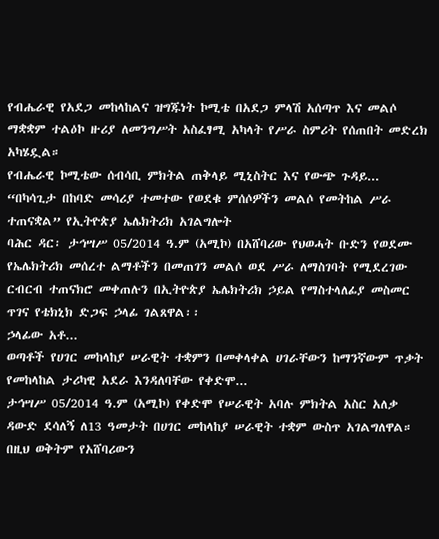የብሔራዊ የአደጋ መከላከልና ዝግጁነት ኮሚቴ በአደጋ ምላሽ አሰጣጥ እና መልሶ ማቋቋም ተልዕኮ ዙሪያ ለመንግሥት አስፈፃሚ አካላት የሥራ ስምሪት የሰጠበት መድረክ አካሄዷል።
የብሔራዊ ኮሚቴው ሰብሳቢ ምክትል ጠቅላይ ሚኒስትር እና የውጭ ጉዳይ...
“በካሳጊታ በከባድ መሳሪያ ተመተው የወደቁ ምሰሶዎችን መልሶ የመትከል ሥራ ተጠናቋል” የኢትዮጵያ ኤሌክትሪክ አገልግሎት
ባሕር ዳር፡ ታኅሣሥ 05/2014 ዓ.ም (አሚኮ) በአሸባሪው የህወሓት ቡድን የወደሙ የኤሌክትሪክ መሰረተ ልማቶችን በመጠገን መልሶ ወደ ሥራ ለማስገባት የሚደረገው ርብርብ ተጠናክሮ መቀጠሉን በኢትዮጵያ ኤሌክትሪክ ኃይል የማስተላለፊያ መስመር ጥገና የቴክኒክ ድጋፍ ኃላፊ ገልጸዋል፡፡
ኃላፊው አቶ...
ወጣቶች የሀገር መከላከያ ሠራዊት ተቋምን በመቀላቀል ሀገራቸውን ከማንኛውም ጥቃት የመከላከል ታሪካዊ አደራ እንዳለባቸው የቀድሞ...
ታኅሣሥ 05/2014 ዓ.ም (አሚኮ) የቀድሞ የሠራዊት አባሉ ምክትል አስር አለቃ ዳውድ ደሳለኝ ለ13 ዓመታት በሀገር መከላከያ ሠራዊት ተቋም ውስጥ አገልግለዋል። በዚህ ወቅትም የአሸባሪውን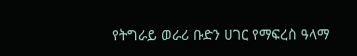የትግራይ ወራሪ ቡድን ሀገር የማፍረስ ዓላማ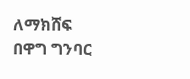ለማክሸፍ በዋግ ግንባር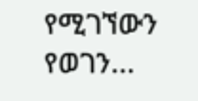የሚገኘውን የወገን...